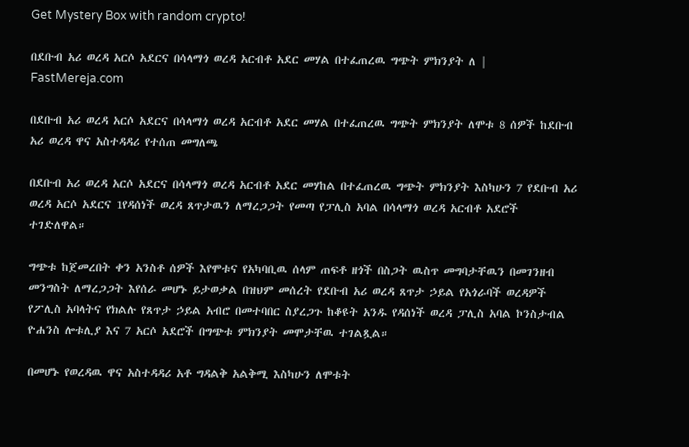Get Mystery Box with random crypto!

በደቡብ አሪ ወረዳ አርሶ አደርና በሳላማጎ ወረዳ አርብቶ አደር መሃል በተፈጠረዉ ግጭት ምክንያት ለ | FastMereja.com

በደቡብ አሪ ወረዳ አርሶ አደርና በሳላማጎ ወረዳ አርብቶ አደር መሃል በተፈጠረዉ ግጭት ምክንያት ለሞቱ 8 ሰዎች ከደቡብ አሪ ወረዳ ዋና አስተዳዳሪ የተሰጠ መግለጫ

በደቡብ አሪ ወረዳ አርሶ አደርና በሳላማጎ ወረዳ አርብቶ አደር መሃከል በተፈጠረዉ ግጭት ምክንያት እስካሁን 7 የደቡብ አሪ ወረዳ አርሶ አደርና 1የዳሰነች ወረዳ ጸጥታዉን ለማረጋጋት የመጣ የፓሊስ አባል በሳላማጎ ወረዳ አርብቶ አደሮች ተገድለዋል።

ግጭቱ ከጀመረበት ቀን አንስቶ ሰዎች እየሞቱና የአካባቢዉ ሰላም ጠፍቶ ዘጎች በስጋት ዉስጥ መግባታቸዉን በመገንዘብ መንግስት ለማረጋጋት እየሰራ መሆኑ ይታወቃል በዝህም መሰረት የደቡብ አሪ ወረዳ ጸጥታ ኃይል የአጎራባች ወረዳዎች የፖሊስ አባላትና የክልሉ የጸጥታ ኃይል አብሮ በመተባበር ስያረጋጉ ከቆዩት አንዱ የዳሰነች ወረዳ ፓሊስ አባል ኮንስታብል ዮሐንስ ሎቱሊያ እና 7 አርሶ አደሮች በግጭቱ ምክንያት መሞታቸዉ ተገልጿል።

በመሆኑ የወረዳዉ ዋና አስተዳዳሪ አቶ ግዳልቅ አልቅሚ እስካሁን ለሞቱት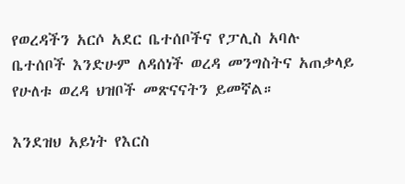የወረዳችን አርሶ አደር ቤተሰቦችና የፓሊስ አባሉ ቤተሰቦች እንድሁም ለዳሰነች ወረዳ መንግስትና አጠቃላይ የሁለቱ ወረዳ ህዝቦች መጽናናትን ይመኛል።

እንደዝህ አይነት የእርስ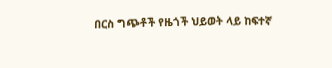በርስ ግጭቶች የዜጎች ህይወት ላይ ከፍተኛ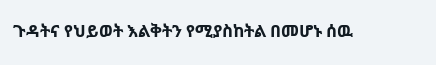ጉዳትና የህይወት እልቅትን የሚያስከትል በመሆኑ ሰዉ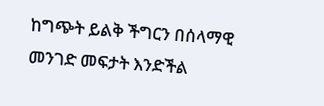ከግጭት ይልቅ ችግርን በሰላማዊ መንገድ መፍታት እንድችል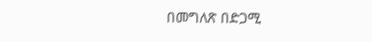በመግለጽ በድጋሚ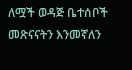ለሟች ወዳጅ ቤተሰቦች መጽናናትን እንመኛለን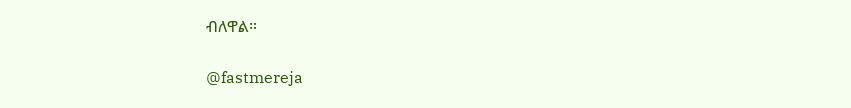ብለዋል።

@fastmereja